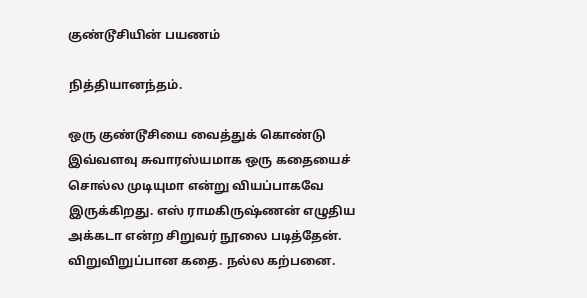குண்டூசியின் பயணம்

நித்தியானந்தம்.

ஒரு குண்டூசியை வைத்துக் கொண்டு இவ்வளவு சுவாரஸ்யமாக ஒரு கதையைச் சொல்ல முடியுமா என்று வியப்பாகவே இருக்கிறது. எஸ் ராமகிருஷ்ணன் எழுதிய அக்கடா என்ற சிறுவர் நூலை படித்தேன். விறுவிறுப்பான கதை. நல்ல கற்பனை.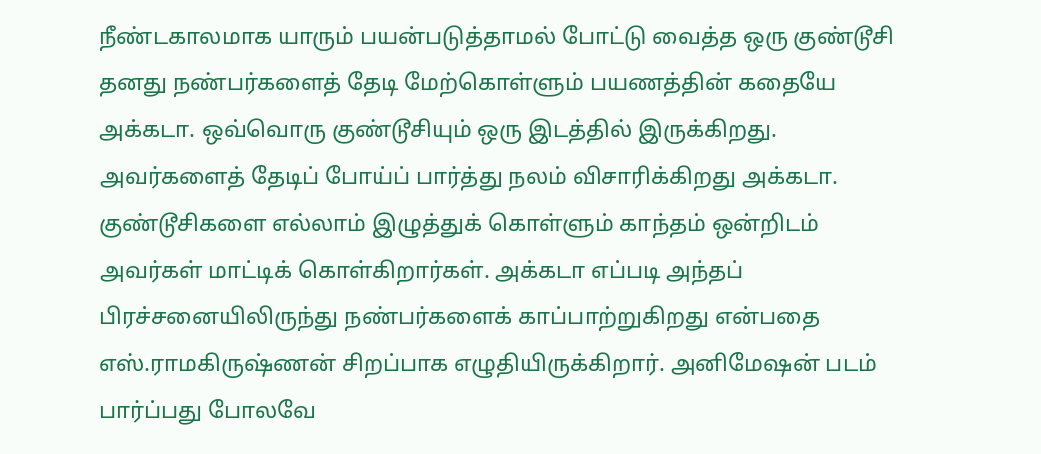நீண்டகாலமாக யாரும் பயன்படுத்தாமல் போட்டு வைத்த ஒரு குண்டூசி தனது நண்பர்களைத் தேடி மேற்கொள்ளும் பயணத்தின் கதையே அக்கடா. ஒவ்வொரு குண்டூசியும் ஒரு இடத்தில் இருக்கிறது. அவர்களைத் தேடிப் போய்ப் பார்த்து நலம் விசாரிக்கிறது அக்கடா. குண்டூசிகளை எல்லாம் இழுத்துக் கொள்ளும் காந்தம் ஒன்றிடம் அவர்கள் மாட்டிக் கொள்கிறார்கள். அக்கடா எப்படி அந்தப் பிரச்சனையிலிருந்து நண்பர்களைக் காப்பாற்றுகிறது என்பதை எஸ்.ராமகிருஷ்ணன் சிறப்பாக எழுதியிருக்கிறார். அனிமேஷன் படம் பார்ப்பது போலவே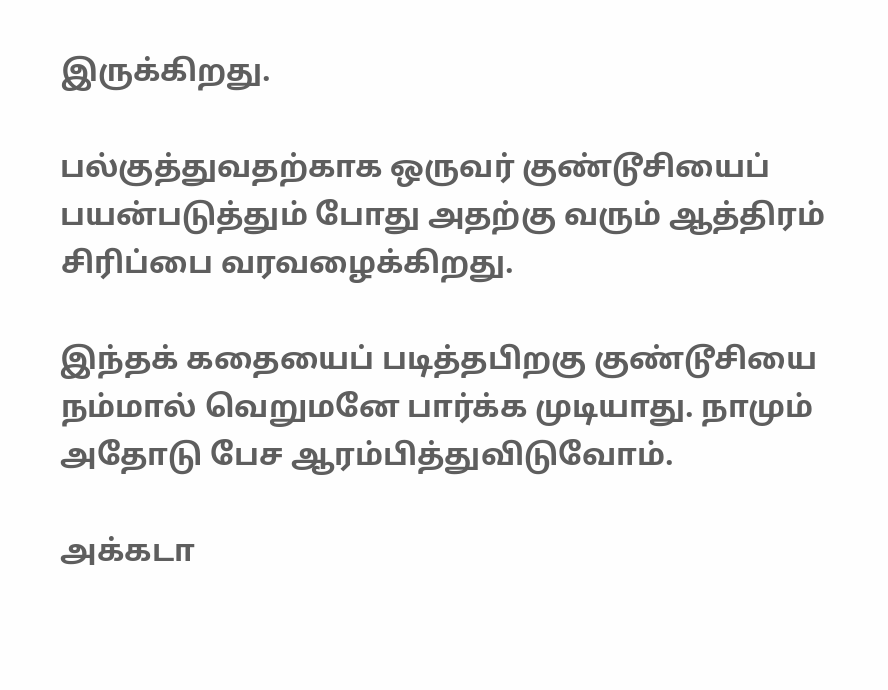இருக்கிறது.

பல்குத்துவதற்காக ஒருவர் குண்டூசியைப் பயன்படுத்தும் போது அதற்கு வரும் ஆத்திரம் சிரிப்பை வரவழைக்கிறது.

இந்தக் கதையைப் படித்தபிறகு குண்டூசியை நம்மால் வெறுமனே பார்க்க முடியாது. நாமும் அதோடு பேச ஆரம்பித்துவிடுவோம்.

அக்கடா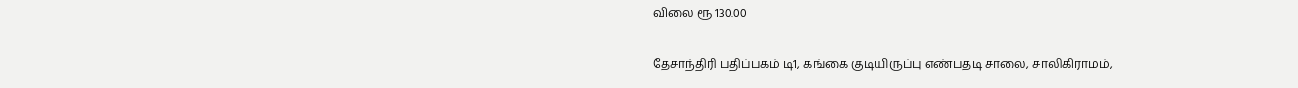விலை ரூ 130.00

தேசாந்திரி பதிப்பகம் டி1, கங்கை குடியிருப்பு எண்பதடி சாலை, சாலிகிராமம்,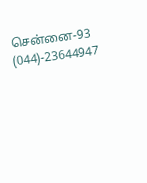சென்னை-93
(044)-23644947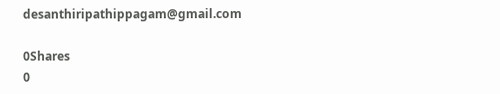desanthiripathippagam@gmail.com

0Shares
0